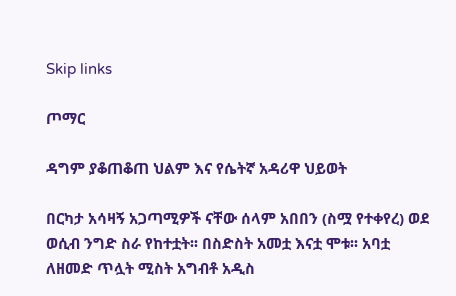Skip links

ጦማር

ዳግም ያቆጠቆጠ ህልም እና የሴትኛ አዳሪዋ ህይወት

በርካታ አሳዛኝ አጋጣሚዎች ናቸው ሰላም አበበን (ስሟ የተቀየረ) ወደ ወሲብ ንግድ ስራ የከተቷት፡፡ በስድስት አመቷ እናቷ ሞቱ፡፡ አባቷ ለዘመድ ጥሏት ሚስት አግብቶ አዲስ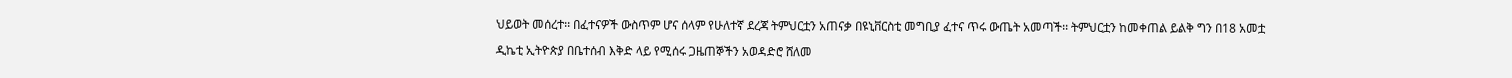ህይወት መሰረተ፡፡ በፈተናዎች ውስጥም ሆና ሰላም የሁለተኛ ደረጃ ትምህርቷን አጠናቃ በዩኒቨርስቲ መግቢያ ፈተና ጥሩ ውጤት አመጣች፡፡ ትምህርቷን ከመቀጠል ይልቅ ግን በ18 አመቷ

ዲኬቲ ኢትዮጵያ በቤተሰብ እቅድ ላይ የሚሰሩ ጋዜጠኞችን አወዳድሮ ሸለመ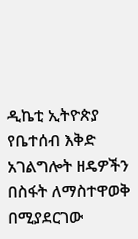ዲኬቲ ኢትዮጵያ የቤተሰብ እቅድ አገልግሎት ዘዴዎችን በስፋት ለማስተዋወቅ በሚያደርገው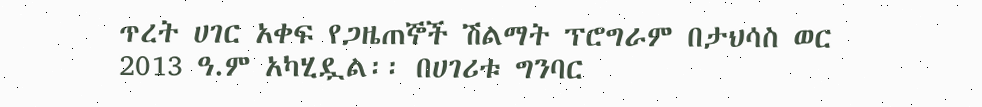ጥረት ሀገር አቀፍ የጋዜጠኞች ሽልማት ፕሮግራም በታህሳስ ወር 2013 ዓ.ም አካሂዷል፡፡ በሀገሪቱ ግንባር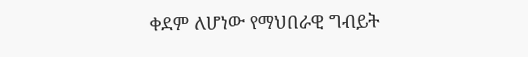ቀደም ለሆነው የማህበራዊ ግብይት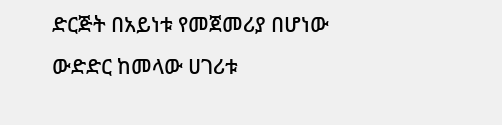ድርጅት በአይነቱ የመጀመሪያ በሆነው ውድድር ከመላው ሀገሪቱ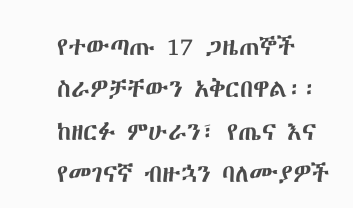የተውጣጡ 17 ጋዜጠኞች ስራዎቻቸውን አቅርበዋል፡፡ ከዘርፉ ምሁራን፣ የጤና እና የመገናኛ ብዙኋን ባለሙያዎች